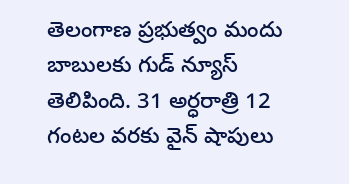తెలంగాణ ప్రభుత్వం మందు బాబులకు గుడ్ న్యూస్ తెలిపింది. 31 అర్ధరాత్రి 12 గంటల వరకు వైన్ షాపులు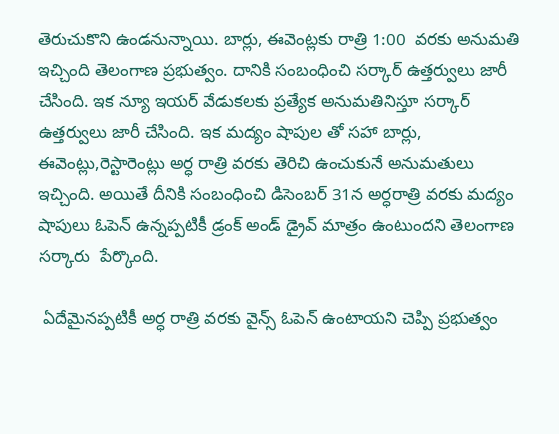తెరుచుకొని ఉండనున్నాయి. బార్లు, ఈవెంట్లకు రాత్రి 1:00  వరకు అనుమతి ఇచ్చింది తెలంగాణ ప్రభుత్వం. దానికి సంబంధించి సర్కార్ ఉత్తర్వులు జారీ చేసింది. ఇక న్యూ ఇయర్ వేడుకలకు ప్రత్యేక అనుమతినిస్తూ సర్కార్ ఉత్తర్వులు జారీ చేసింది. ఇక మద్యం షాపుల తో సహా బార్లు, ఈవెంట్లు,రెస్టారెంట్లు అర్ధ రాత్రి వరకు తెరిచి ఉంచుకునే అనుమతులు ఇచ్చింది. అయితే దీనికి సంబంధించి డిసెంబర్ 31న అర్ధరాత్రి వరకు మద్యం షాపులు ఓపెన్ ఉన్నప్పటికీ డ్రంక్ అండ్ డ్రైవ్ మాత్రం ఉంటుందని తెలంగాణ సర్కారు  పేర్కొంది.

 ఏదేమైనప్పటికీ అర్ధ రాత్రి వరకు వైన్స్ ఓపెన్ ఉంటాయని చెప్పి ప్రభుత్వం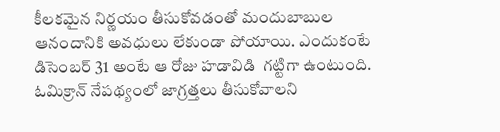కీలకమైన నిర్ణయం తీసుకోవడంతో మందుబాబుల ఆనందానికి అవధులు లేకుండా పోయాయి. ఎందుకంటే డిసెంబర్ 31 అంటే ఆ రోజు హడావిడి  గట్టిగా ఉంటుంది. ఓమిక్రాన్ నేపథ్యంలో జాగ్రత్తలు తీసుకోవాలని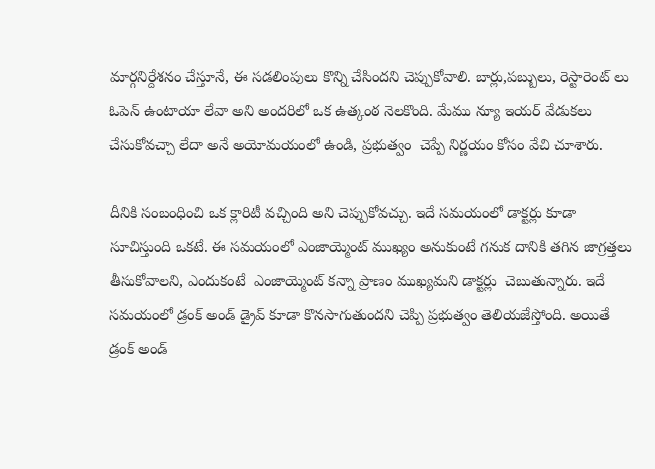మార్గనిర్దేశనం చేస్తూనే, ఈ సడలింపులు కొన్ని చేసిందని చెప్పుకోవాలి. బార్లు,పబ్బులు, రెస్టారెంట్ లు ఓపెన్ ఉంటాయా లేవా అని అందరిలో ఒక ఉత్కంఠ నెలకొంది. మేము న్యూ ఇయర్ వేడుకలు చేసుకోవచ్చా లేదా అనే అయోమయంలో ఉండి, ప్రభుత్వం  చెప్పే నిర్ణయం కోసం వేచి చూశారు.

దీనికి సంబంధించి ఒక క్లారిటీ వచ్చింది అని చెప్పుకోవచ్చు. ఇదే సమయంలో డాక్టర్లు కూడా సూచిస్తుంది ఒకటే. ఈ సమయంలో ఎంజాయ్మెంట్ ముఖ్యం అనుకుంటే గనుక దానికి తగిన జాగ్రత్తలు తీసుకోవాలని, ఎందుకంటే  ఎంజాయ్మెంట్ కన్నా ప్రాణం ముఖ్యమని డాక్టర్లు  చెబుతున్నారు. ఇదే సమయంలో డ్రంక్ అండ్ డ్రైవ్ కూడా కొనసాగుతుందని చెప్పి ప్రభుత్వం తెలియజేస్తోంది. అయితే డ్రంక్ అండ్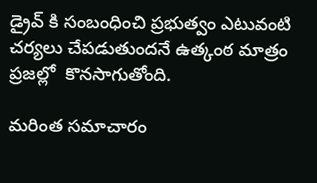డ్రైవ్ కి సంబంధించి ప్రభుత్వం ఎటువంటి చర్యలు చేపడుతుందనే ఉత్కంఠ మాత్రం ప్రజల్లో  కొనసాగుతోంది.

మరింత సమాచారం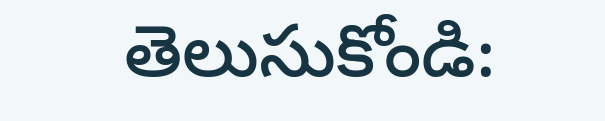తెలుసుకోండి: